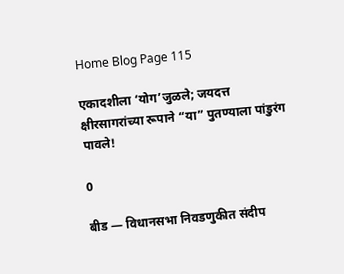Home Blog Page 115

एकादशीला ‘योग’जुळले; जयदत्त क्षीरसागरांच्या रूपाने “या” पुतण्याला पांडुरंग पावले!

0

बीड — विधानसभा निवडणुकीत संदीप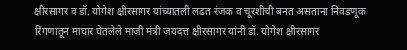क्षीरसागर व डॉ. योगेश क्षीरसागर यांच्यातली लढत रंजक व चूरशीची बनत असताना निवडणूक रिंगणातून माघार घेतलेले माजी मंत्री जयदत्त क्षीरसागर यांनी डॉ. योगेश क्षीरसागर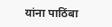यांना पाठिंबा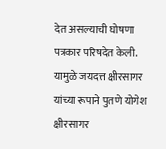देत असल्याची घोषणा पत्रकार परिषदेत केली. यामुळे जयदत्त क्षीरसागर यांच्या रूपाने पुतणे योगेश क्षीरसागर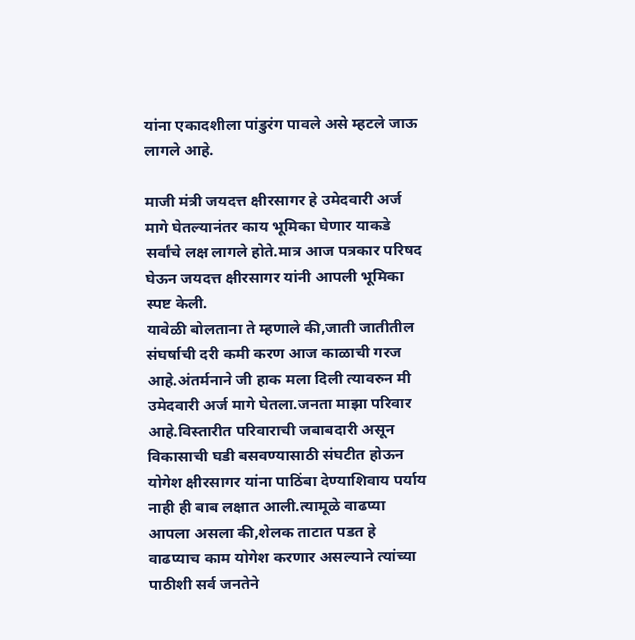यांना एकादशीला पांडुरंग पावले असे म्हटले जाऊ लागले आहे.

माजी मंत्री जयदत्त क्षीरसागर हे उमेदवारी अर्ज मागे घेतल्यानंतर काय भूमिका घेणार याकडे सर्वांचे लक्ष लागले होते.मात्र आज पत्रकार परिषद घेऊन जयदत्त क्षीरसागर यांनी आपली भूमिका स्पष्ट केली.
यावेळी बोलताना ते म्हणाले की,जाती जातीतील संघर्षाची दरी कमी करण आज काळाची गरज आहे.अंतर्मनाने जी हाक मला दिली त्यावरुन मी उमेदवारी अर्ज मागे घेतला.जनता माझा परिवार आहे.विस्तारीत परिवाराची जबाबदारी असून विकासाची घडी बसवण्यासाठी संघटीत होऊन योगेश क्षीरसागर यांना पाठिंबा देण्याशिवाय पर्याय नाही ही बाब लक्षात आली.त्यामूळे वाढप्या आपला असला की,शेलक ताटात पडत हे वाढप्याच काम योगेश करणार असल्याने त्यांच्या पाठीशी सर्व जनतेने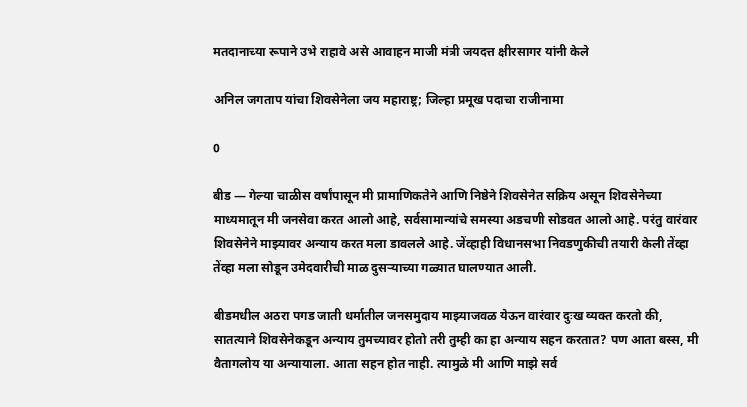मतदानाच्या रूपाने उभे राहावे असे आवाहन माजी मंत्री जयदत्त क्षीरसागर यांनी केले

अनिल जगताप यांचा शिवसेनेला जय महाराष्ट्र; जिल्हा प्रमूख पदाचा राजीनामा

0

बीड — गेल्या चाळीस वर्षांपासून मी प्रामाणिकतेने आणि निष्ठेने शिवसेनेत सक्रिय असून शिवसेनेच्या माध्यमातून मी जनसेवा करत आलो आहे, सर्वसामान्यांचे समस्या अडचणी सोडवत आलो आहे. परंतु वारंवार शिवसेनेने माझ्यावर अन्याय करत मला डावलले आहे. जेंव्हाही विधानसभा निवडणुकीची तयारी केली तेंव्हा तेंव्हा मला सोडून उमेदवारीची माळ दुसर्‍याच्या गळ्यात घालण्यात आली.

बीडमधील अठरा पगड जाती धर्मातील जनसमुदाय माझ्याजवळ येऊन वारंवार दुःख व्यक्त करतो की, सातत्याने शिवसेनेकडून अन्याय तुमच्यावर होतो तरी तुम्ही का हा अन्याय सहन करतात? पण आता बस्स, मी वैतागलोय या अन्यायाला. आता सहन होत नाही. त्यामुळे मी आणि माझे सर्व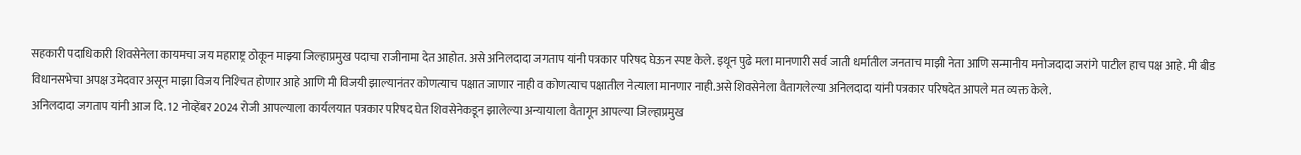सहकारी पदाधिकारी शिवसेनेला कायमचा जय महाराष्ट्र ठोकून माझ्या जिल्हाप्रमुख पदाचा राजीनामा देत आहोत. असे अनिलदादा जगताप यांनी पत्रकार परिषद घेऊन स्पष्ट केले. इथून पुढे मला मानणारी सर्व जाती धर्मातील जनताच माझी नेता आणि सन्मानीय मनोजदादा जरांगे पाटील हाच पक्ष आहे. मी बीड विधानसभेचा अपक्ष उमेदवार असून माझा विजय निश्‍चित होणार आहे आणि मी विजयी झाल्यानंतर कोणत्याच पक्षात जाणार नाही व कोणत्याच पक्षातील नेत्याला मानणार नाही.असे शिवसेनेला वैतागलेल्या अनिलदादा यांनी पत्रकार परिषदेत आपले मत व्यक्त केले.
अनिलदादा जगताप यांनी आज दि. 12 नोव्हेंबर 2024 रोजी आपल्याला कार्यलयात पत्रकार परिषद घेत शिवसेनेकडून झालेल्या अन्यायाला वैतागून आपल्या जिल्हाप्रमुख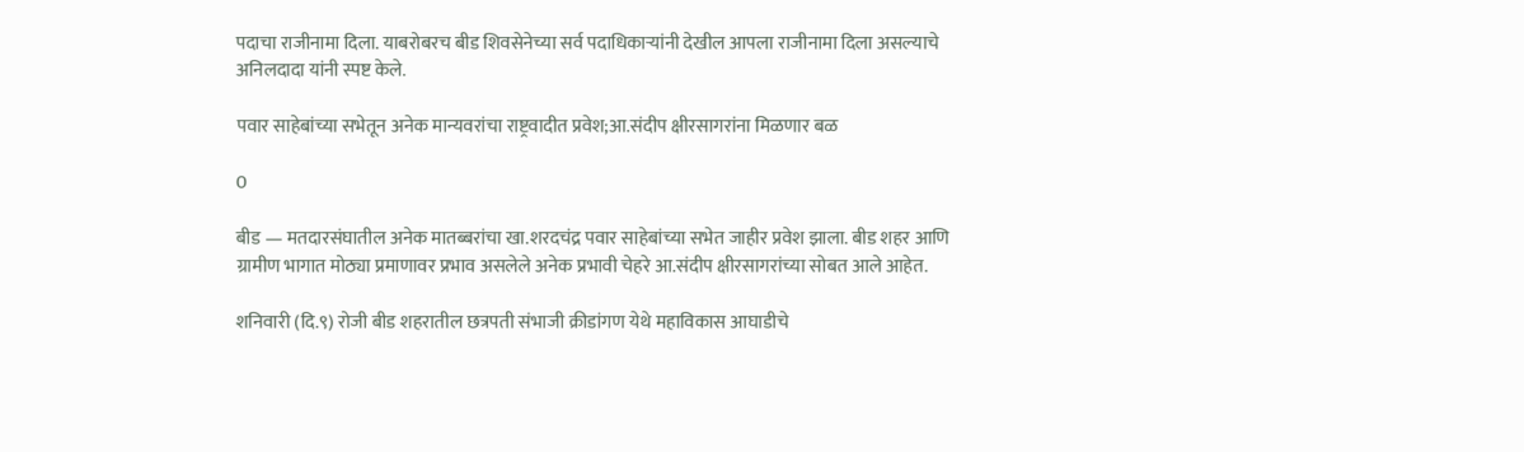पदाचा राजीनामा दिला. याबरोबरच बीड शिवसेनेच्या सर्व पदाधिकार्‍यांनी देखील आपला राजीनामा दिला असल्याचे अनिलदादा यांनी स्पष्ट केले.

पवार साहेबांच्या सभेतून अनेक मान्यवरांचा राष्ट्रवादीत प्रवेश;आ.संदीप क्षीरसागरांना मिळणार बळ

0

बीड — मतदारसंघातील अनेक मातब्बरांचा खा.शरदचंद्र पवार साहेबांच्या सभेत जाहीर प्रवेश झाला. बीड शहर आणि ग्रामीण भागात मोठ्या प्रमाणावर प्रभाव असलेले अनेक प्रभावी चेहरे आ.संदीप क्षीरसागरांच्या सोबत आले आहेत.

शनिवारी (दि.९) रोजी बीड शहरातील छत्रपती संभाजी क्रीडांगण येथे महाविकास आघाडीचे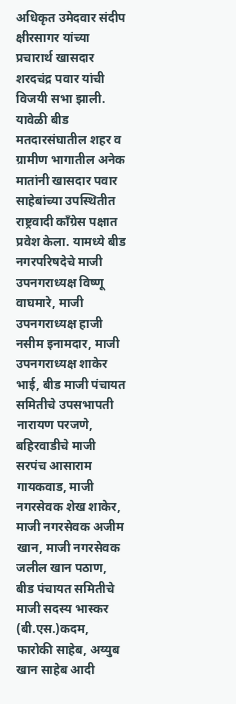अधिकृत उमेदवार संदीप क्षीरसागर यांच्या प्रचारार्थ खासदार शरदचंद्र पवार यांची विजयी सभा झाली. यावेळी बीड मतदारसंघातील शहर व ग्रामीण भागातील अनेक मातांनी खासदार पवार साहेबांच्या उपस्थितीत राष्ट्रवादी काँग्रेस पक्षात प्रवेश केला. यामध्ये बीड नगरपरिषदेचे माजी उपनगराध्यक्ष विष्णू वाघमारे, माजी उपनगराध्यक्ष हाजी नसीम इनामदार, माजी उपनगराध्यक्ष शाकेर भाई, बीड माजी पंचायत समितीचे उपसभापती नारायण परजणे, बहिरवाडीचे माजी सरपंच आसाराम गायकवाड, माजी नगरसेवक शेख शाकेर, माजी नगरसेवक अजीम खान, माजी नगरसेवक जलील खान पठाण, बीड पंचायत समितीचे माजी सदस्य भास्कर (बी.एस.)कदम, फारोकी साहेब, अय्युब खान साहेब आदी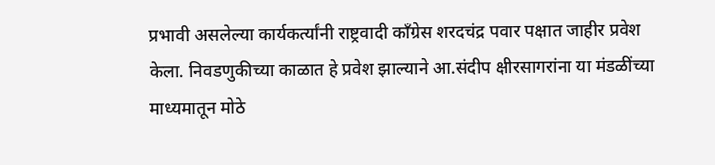प्रभावी असलेल्या कार्यकर्त्यांनी राष्ट्रवादी काँग्रेस शरदचंद्र पवार पक्षात जाहीर प्रवेश केला. निवडणुकीच्या काळात हे प्रवेश झाल्याने आ.संदीप क्षीरसागरांना या मंडळींच्या माध्यमातून मोठे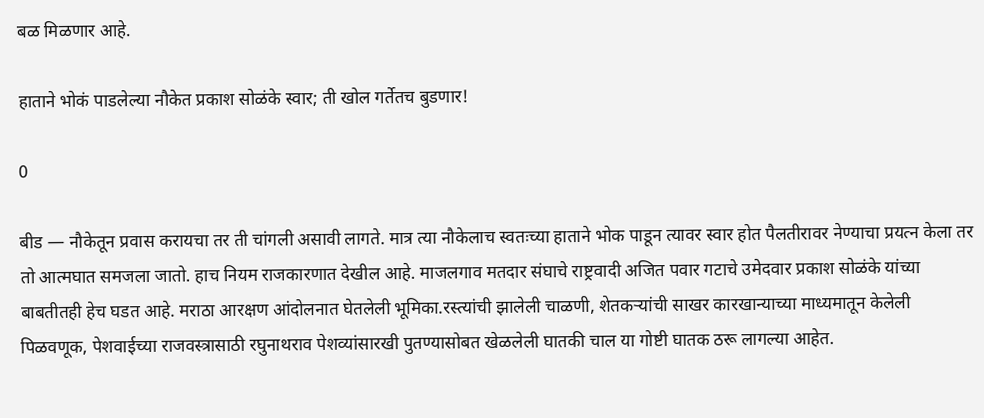बळ मिळणार आहे.

हाताने भोकं पाडलेल्या नौकेत प्रकाश सोळंके स्वार; ती खोल गर्तेतच बुडणार!

0

बीड — नौकेतून प्रवास करायचा तर ती चांगली असावी लागते. मात्र त्या नौकेलाच स्वतःच्या हाताने भोक पाडून त्यावर स्वार होत पैलतीरावर नेण्याचा प्रयत्न केला तर तो आत्मघात समजला जातो. हाच नियम राजकारणात देखील आहे. माजलगाव मतदार संघाचे राष्ट्रवादी अजित पवार गटाचे उमेदवार प्रकाश सोळंके यांच्या बाबतीतही हेच घडत आहे. मराठा आरक्षण आंदोलनात घेतलेली भूमिका.रस्त्यांची झालेली चाळणी, शेतकऱ्यांची साखर कारखान्याच्या माध्यमातून केलेली पिळवणूक, पेशवाईच्या राजवस्त्रासाठी रघुनाथराव पेशव्यांसारखी पुतण्यासोबत खेळलेली घातकी चाल या गोष्टी घातक ठरू लागल्या आहेत.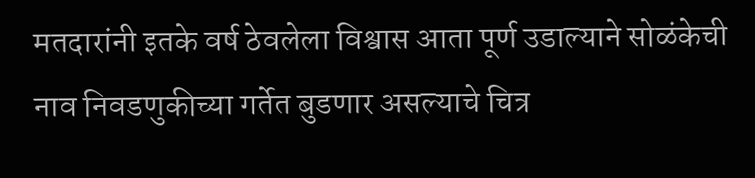मतदारांनी इतके वर्ष ठेवलेला विश्वास आता पूर्ण उडाल्याने सोळंकेची नाव निवडणुकीच्या गर्तेत बुडणार असल्याचे चित्र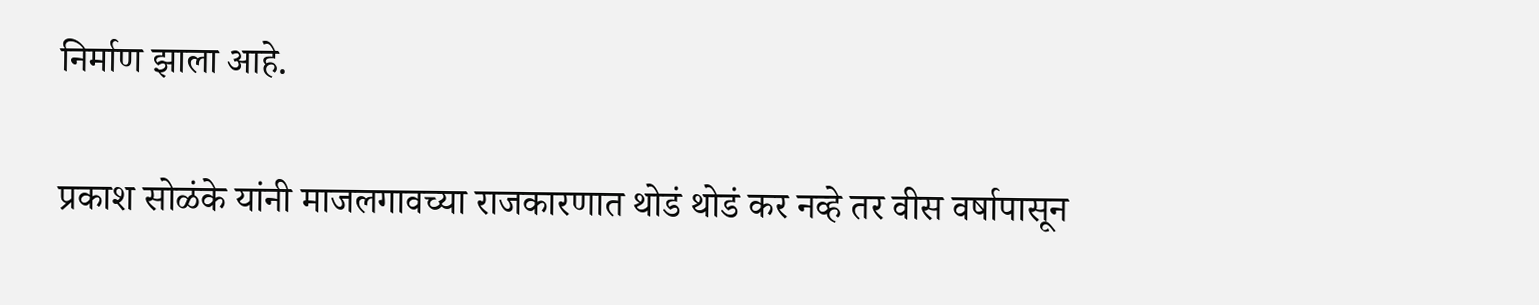निर्माण झाला आहे.

प्रकाश सोळंके यांनी माजलगावच्या राजकारणात थोडं थोडं कर नव्हे तर वीस वर्षापासून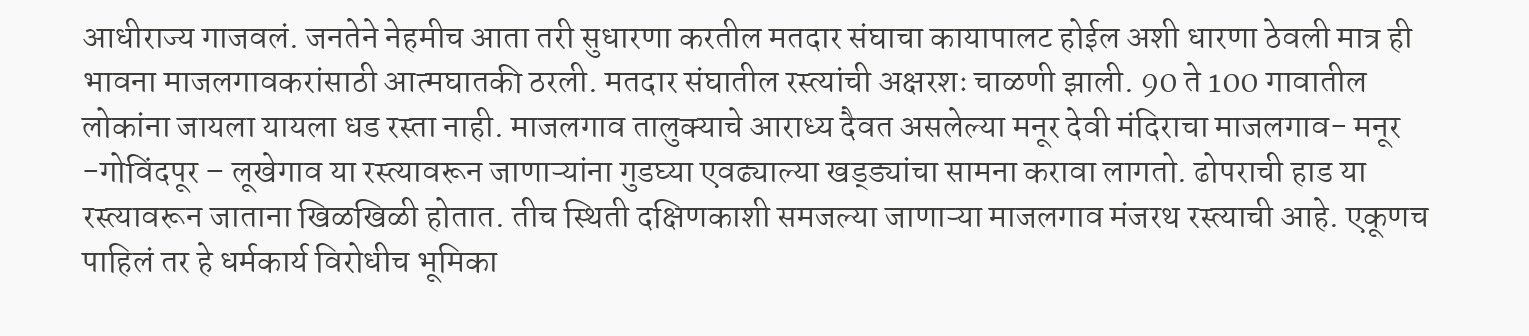आधीराज्य गाजवलं. जनतेने नेहमीच आता तरी सुधारणा करतील मतदार संघाचा कायापालट होईल अशी धारणा ठेवली मात्र ही भावना माजलगावकरांसाठी आत्मघातकी ठरली. मतदार संघातील रस्त्यांची अक्षरशः चाळणी झाली. 90 ते 100 गावातील लोकांना जायला यायला धड रस्ता नाही. माजलगाव तालुक्याचे आराध्य दैवत असलेल्या मनूर देवी मंदिराचा माजलगाव- मनूर -गोविंदपूर – लूखेगाव या रस्त्यावरून जाणाऱ्यांना गुडघ्या एवढ्याल्या खड्ड्यांचा सामना करावा लागतो. ढोपराची हाड या रस्त्यावरून जाताना खिळखिळी होतात. तीच स्थिती दक्षिणकाशी समजल्या जाणाऱ्या माजलगाव मंजरथ रस्त्याची आहे. एकूणच पाहिलं तर हे धर्मकार्य विरोधीच भूमिका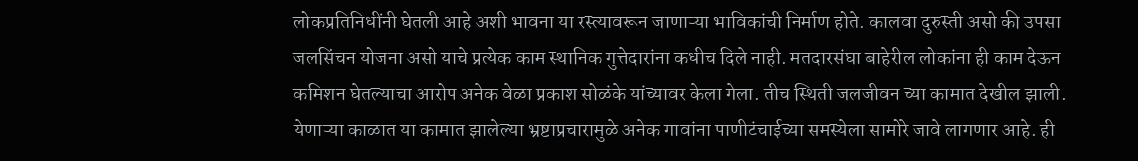लोकप्रतिनिधींनी घेतली आहे अशी भावना या रस्त्यावरून जाणाऱ्या भाविकांची निर्माण होते. कालवा दुरुस्ती असो की उपसा जलसिंचन योजना असो याचे प्रत्येक काम स्थानिक गुत्तेदारांना कधीच दिले नाही. मतदारसंघा बाहेरील लोकांना ही काम देऊन कमिशन घेतल्याचा आरोप अनेक वेळा प्रकाश सोळंके यांच्यावर केला गेला. तीच स्थिती जलजीवन च्या कामात देखील झाली. येणाऱ्या काळात या कामात झालेल्या भ्रष्टाप्रचारामुळे अनेक गावांना पाणीटंचाईच्या समस्येला सामोरे जावे लागणार आहे. ही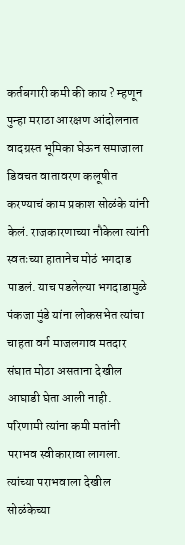कर्तबगारी कमी की काय ? म्हणून पुन्हा मराठा आरक्षण आंदोलनात वादग्रस्त भूमिका घेऊन समाजाला डिवचत वातावरण कलूषीत करण्याचं काम प्रकाश सोळंके यांनी केलं. राजकारणाच्या नौकेला त्यांनी स्वतःच्या हातानेच मोठं भगदाड पाडलं. याच पडलेल्या भगदाडामुळे पंकजा मुंडे यांना लोकसभेत त्यांचा चाहता वर्ग माजलगाव मतदार संघात मोठा असताना देखील आघाडी घेता आली नाही. परिणामी त्यांना कमी मतांनी पराभव स्वीकारावा लागला. त्यांच्या पराभवाला देखील सोळंकेच्या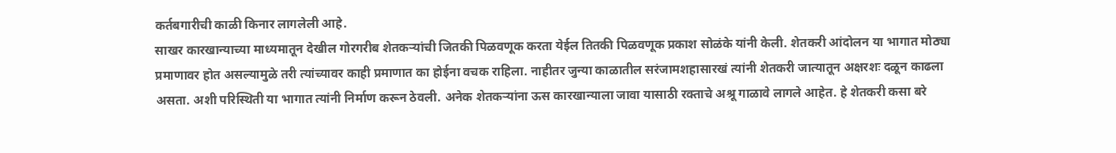कर्तबगारीची काळी किनार लागलेली आहे.
साखर कारखान्याच्या माध्यमातून देखील गोरगरीब शेतकऱ्यांची जितकी पिळवणूक करता येईल तितकी पिळवणूक प्रकाश सोळंके यांनी केली. शेतकरी आंदोलन या भागात मोठ्या प्रमाणावर होत असल्यामुळे तरी त्यांच्यावर काही प्रमाणात का होईना वचक राहिला. नाहीतर जुन्या काळातील सरंजामशहासारखं त्यांनी शेतकरी जात्यातून अक्षरशः दळून काढला असता. अशी परिस्थिती या भागात त्यांनी निर्माण करून ठेवली. अनेक शेतकऱ्यांना ऊस कारखान्याला जावा यासाठी रक्ताचे अश्रू गाळावे लागले आहेत. हे शेतकरी कसा बरे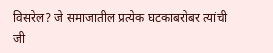विसरेल? जे समाजातील प्रत्येक घटकाबरोबर त्यांची जी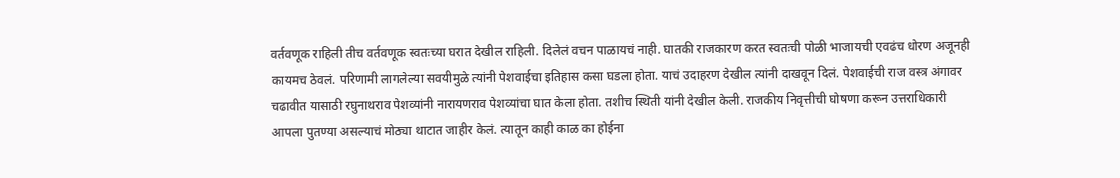वर्तवणूक राहिली तीच वर्तवणूक स्वतःच्या घरात देखील राहिली. दिलेलं वचन पाळायचं नाही. घातकी राजकारण करत स्वतःची पोळी भाजायची एवढंच धोरण अजूनही कायमच ठेवलं. परिणामी लागलेल्या सवयीमुळे त्यांनी पेशवाईचा इतिहास कसा घडला होता. याचं उदाहरण देखील त्यांनी दाखवून दिलं. पेशवाईची राज वस्त्र अंगावर चढावीत यासाठी रघुनाथराव पेशव्यांनी नारायणराव पेशव्यांचा घात केला होता. तशीच स्थिती यांनी देखील केली. राजकीय निवृत्तीची घोषणा करून उत्तराधिकारी आपला पुतण्या असल्याचं मोठ्या थाटात जाहीर केलं. त्यातून काही काळ का होईना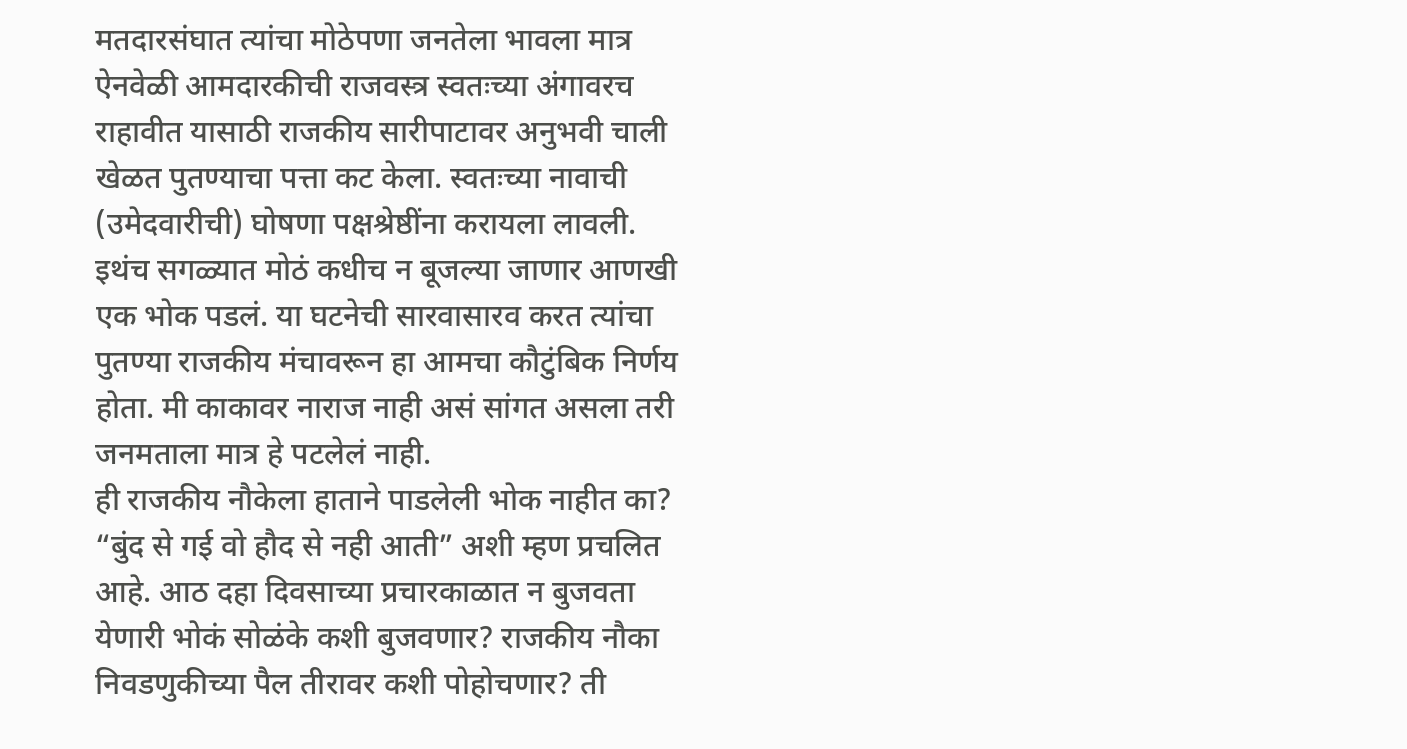मतदारसंघात त्यांचा मोठेपणा जनतेला भावला मात्र ऐनवेळी आमदारकीची राजवस्त्र स्वतःच्या अंगावरच राहावीत यासाठी राजकीय सारीपाटावर अनुभवी चाली खेळत पुतण्याचा पत्ता कट केला. स्वतःच्या नावाची (उमेदवारीची) घोषणा पक्षश्रेष्ठींना करायला लावली. इथंच सगळ्यात मोठं कधीच न बूजल्या जाणार आणखी एक भोक पडलं. या घटनेची सारवासारव करत त्यांचा पुतण्या राजकीय मंचावरून हा आमचा कौटुंबिक निर्णय होता. मी काकावर नाराज नाही असं सांगत असला तरी जनमताला मात्र हे पटलेलं नाही.
ही राजकीय नौकेला हाताने पाडलेली भोक नाहीत का? “बुंद से गई वो हौद से नही आती” अशी म्हण प्रचलित आहे. आठ दहा दिवसाच्या प्रचारकाळात न बुजवता येणारी भोकं सोळंके कशी बुजवणार? राजकीय नौका निवडणुकीच्या पैल तीरावर कशी पोहोचणार? ती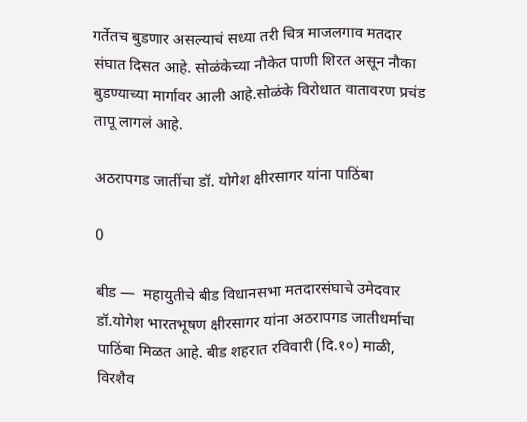गर्तेतच बुडणार असल्याचं सध्या तरी चित्र माजलगाव मतदार संघात दिसत आहे. सोळंकेच्या नौकेत पाणी शिरत असून नौका बुडण्याच्या मार्गावर आली आहे.सोळंके विरोधात वातावरण प्रचंड तापू लागलं आहे.

अठरापगड जातींचा डॉ. योगेश क्षीरसागर यांना पाठिंबा

0

बीड —  महायुतीचे बीड विधानसभा मतदारसंघाचे उमेदवार डॉ.योगेश भारतभूषण क्षीरसागर यांना अठरापगड जातीधर्माचा पाठिंबा मिळत आहे. बीड शहरात रविवारी (दि.१०) माळी, विरशैव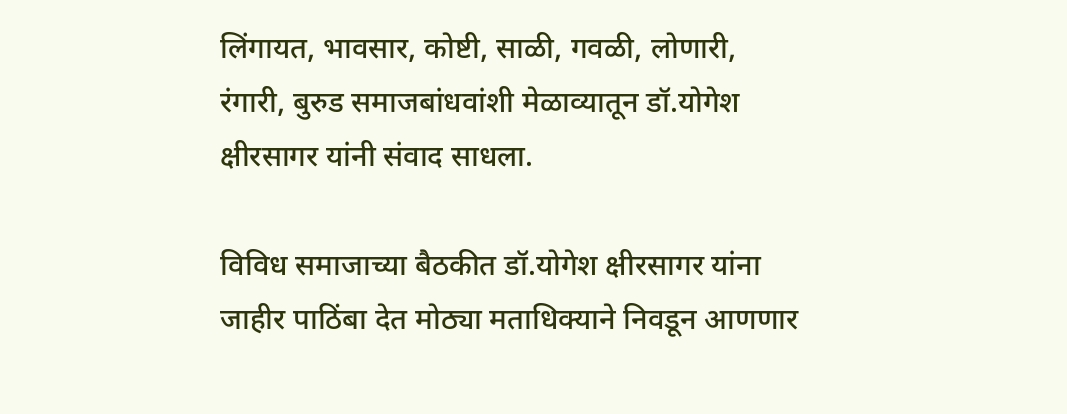लिंगायत, भावसार, कोष्टी, साळी, गवळी, लोणारी, रंगारी, बुरुड समाजबांधवांशी मेळाव्यातून डॉ.योगेश क्षीरसागर यांनी संवाद साधला.

विविध समाजाच्या बैठकीत डॉ.योगेश क्षीरसागर यांना जाहीर पाठिंबा देत मोठ्या मताधिक्याने निवडून आणणार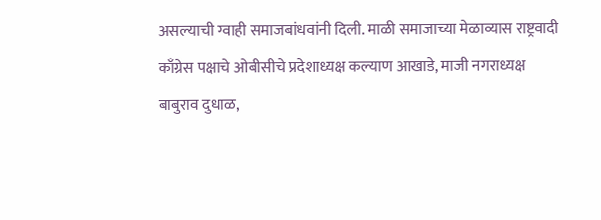असल्याची ग्वाही समाजबांधवांनी दिली. माळी समाजाच्या मेळाव्यास राष्ट्रवादी काँग्रेस पक्षाचे ओबीसीचे प्रदेशाध्यक्ष कल्याण आखाडे, माजी नगराध्यक्ष बाबुराव दुधाळ,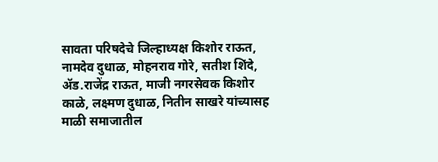सावता परिषदेचे जिल्हाध्यक्ष किशोर राऊत, नामदेव दुधाळ, मोहनराव गोरे, सतीश शिंदे, ॲड.राजेंद्र राऊत, माजी नगरसेवक किशोर काळे, लक्ष्मण दुधाळ, नितीन साखरे यांच्यासह माळी समाजातील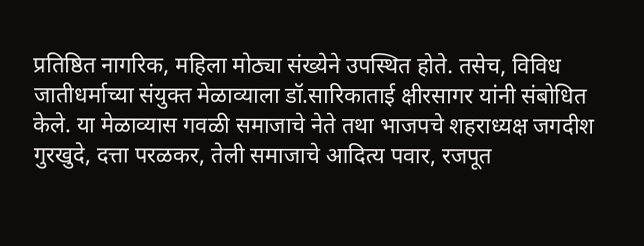प्रतिष्ठित नागरिक, महिला मोठ्या संख्येने उपस्थित होते. तसेच, विविध जातीधर्माच्या संयुक्त मेळाव्याला डॉ.सारिकाताई क्षीरसागर यांनी संबोधित केले. या मेळाव्यास गवळी समाजाचे नेते तथा भाजपचे शहराध्यक्ष जगदीश गुरखुदे, दत्ता परळकर, तेली समाजाचे आदित्य पवार, रजपूत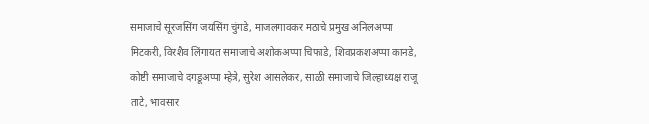समाजाचे सूरजसिंग जयसिंग चुंगडे, माजलगावकर मठाचे प्रमुख अनिलअप्पा मिटकरी, विरशैव लिंगायत समाजाचे अशोकअप्पा चिफाडे, शिवप्रकशअप्पा कानडे, कोष्टी समाजाचे दगडूअप्पा म्हेत्रे, सुरेश आसलेकर, साळी समाजाचे जिल्हाध्यक्ष राजू ताटे, भावसार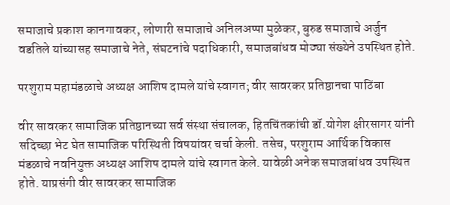समाजाचे प्रकाश कानगावकर, लोणारी समाजाचे अनिलअप्पा मुळेकर, बुरुड समाजाचे अर्जुन वडतिले यांच्यासह समाजाचे नेते, संघटनांचे पदाधिकारी, समाजबांधव मोठ्या संख्येने उपस्थित होते.

परशुराम महामंडळाचे अध्यक्ष आशिष दामले यांचे स्वागत; वीर सावरकर प्रतिष्ठानचा पाठिंबा

वीर सावरकर सामाजिक प्रतिष्ठानच्या सर्व संस्था संचालक, हितचिंतकांची डॉ.योगेश क्षीरसागर यांनी सदिच्छा भेट घेत सामाजिक परिस्थिती विषयांवर चर्चा केली. तसेच, परशुराम आर्थिक विकास मंडळाचे नवनियुक्त अध्यक्ष आशिष दामले यांचे स्वागत केले. यावेळी अनेक समाजबांधव उपस्थित होते. याप्रसंगी वीर सावरकर सामाजिक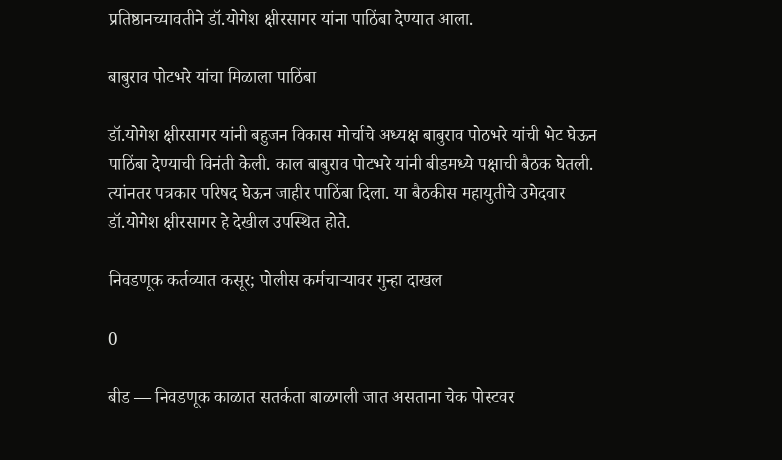प्रतिष्ठानच्यावतीने डॉ.योगेश क्षीरसागर यांना पाठिंबा देण्यात आला.

बाबुराव पोटभरे यांचा मिळाला पाठिंबा

डॉ.योगेश क्षीरसागर यांनी बहुजन विकास मोर्चाचे अध्यक्ष बाबुराव पोठभरे यांची भेट घेऊन पाठिंबा देण्याची विनंती केली. काल बाबुराव पोटभरे यांनी बीडमध्ये पक्षाची बैठक घेतली. त्यांनतर पत्रकार परिषद घेऊन जाहीर पाठिंबा दिला. या बैठकीस महायुतीचे उमेदवार डॉ.योगेश क्षीरसागर हे देखील उपस्थित होते.

निवडणूक कर्तव्यात कसूर; पोलीस कर्मचाऱ्यावर गुन्हा दाखल

0

बीड — निवडणूक काळात सतर्कता बाळगली जात असताना चेक पोस्टवर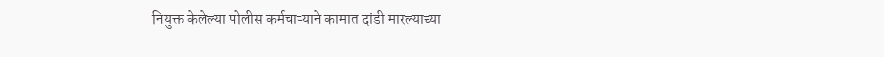नियुक्त केलेल्या पोलीस कर्मचाऱ्याने कामात दांडी मारल्याच्या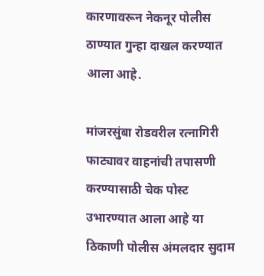कारणावरून नेकनूर पोलीस ठाण्यात गुन्हा दाखल करण्यात आला आहे.

मांजरसुंबा रोडवरील रत्नागिरी फाट्यावर वाहनांची तपासणी करण्यासाठी चेक पोस्ट उभारण्यात आला आहे या ठिकाणी पोलीस अंमलदार सुदाम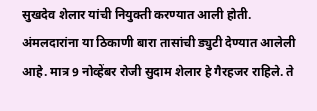सुखदेव शेलार यांची नियुक्ती करण्यात आली होती. अंमलदारांना या ठिकाणी बारा तासांची ड्युटी देण्यात आलेली आहे. मात्र 9 नोव्हेंबर रोजी सुदाम शेलार हे गैरहजर राहिले. ते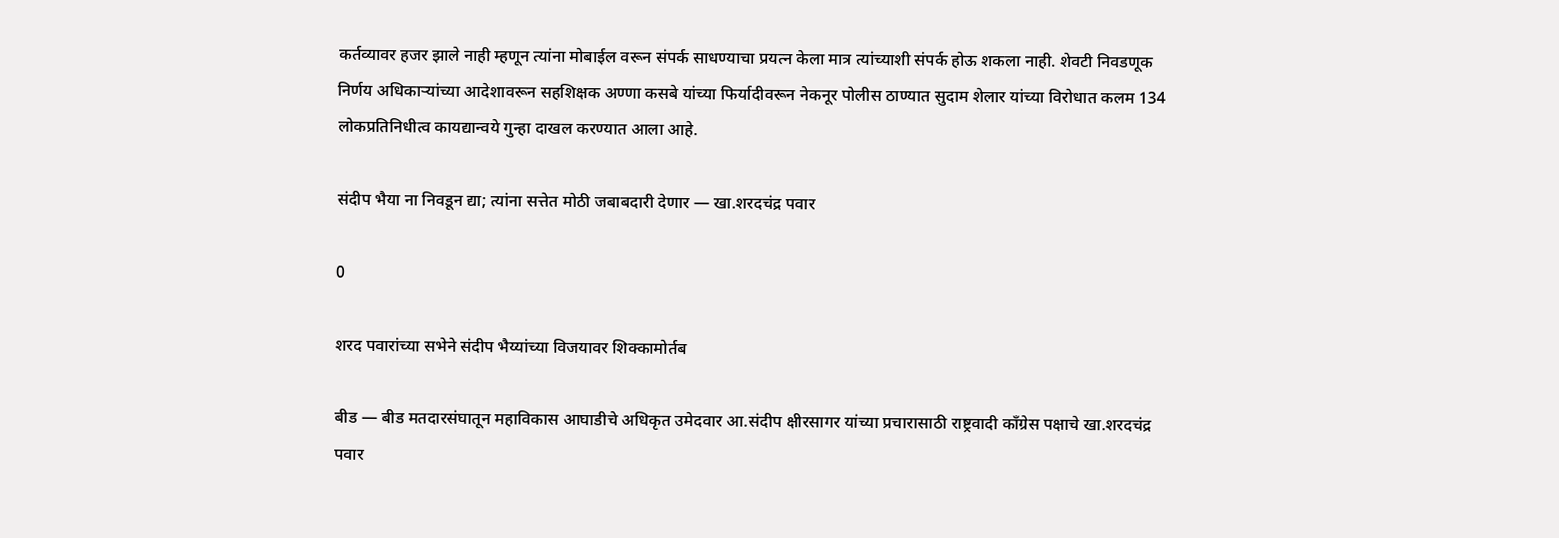कर्तव्यावर हजर झाले नाही म्हणून त्यांना मोबाईल वरून संपर्क साधण्याचा प्रयत्न केला मात्र त्यांच्याशी संपर्क होऊ शकला नाही. शेवटी निवडणूक निर्णय अधिकाऱ्यांच्या आदेशावरून सहशिक्षक अण्णा कसबे यांच्या फिर्यादीवरून नेकनूर पोलीस ठाण्यात सुदाम शेलार यांच्या विरोधात कलम 134 लोकप्रतिनिधीत्व कायद्यान्वये गुन्हा दाखल करण्यात आला आहे.

संदीप भैया ना निवडून द्या; त्यांना सत्तेत मोठी जबाबदारी देणार — खा.शरदचंद्र पवार

0

शरद पवारांच्या सभेने संदीप भैय्यांच्या विजयावर शिक्कामोर्तब

बीड — बीड मतदारसंघातून महाविकास आघाडीचे अधिकृत उमेदवार आ.संदीप क्षीरसागर यांच्या प्रचारासाठी राष्ट्रवादी काँग्रेस पक्षाचे खा.शरदचंद्र पवार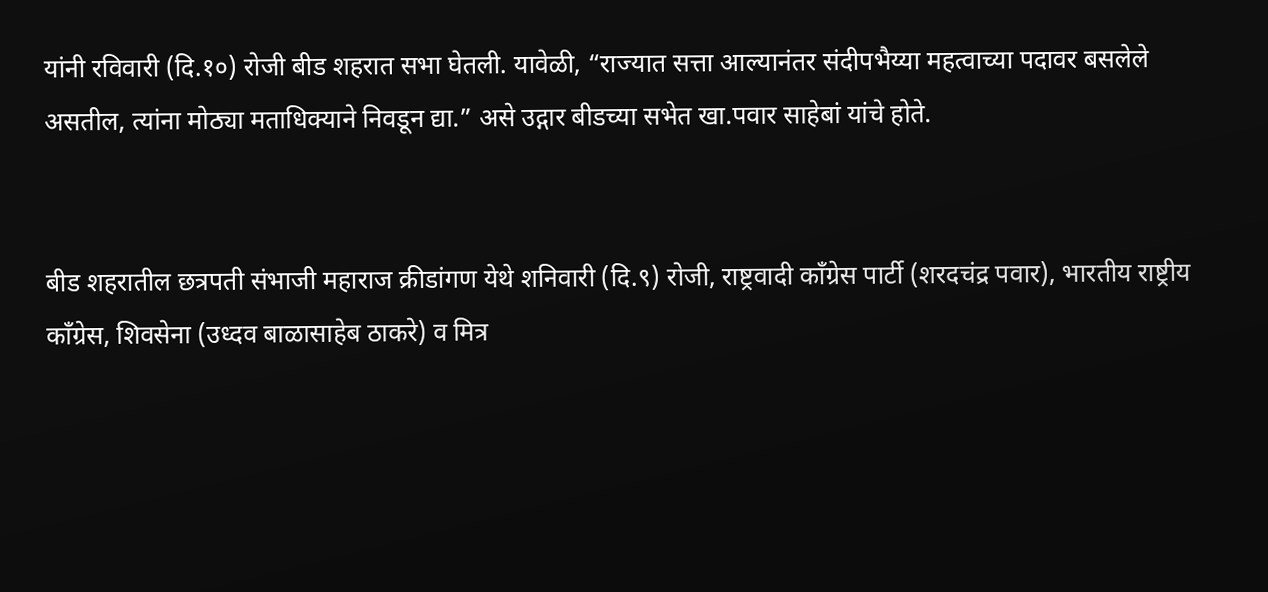यांनी रविवारी (दि.१०) रोजी बीड शहरात सभा घेतली. यावेळी, “राज्यात सत्ता आल्यानंतर संदीपभैय्या महत्वाच्या पदावर बसलेले असतील, त्यांना मोठ्या मताधिक्याने निवडून द्या.” असे उद्गार बीडच्या सभेत खा.पवार साहेबां यांचे होते.


बीड शहरातील छत्रपती संभाजी महाराज क्रीडांगण येथे शनिवारी (दि.९) रोजी, राष्ट्रवादी काँग्रेस पार्टी (शरदचंद्र पवार), भारतीय राष्ट्रीय काँग्रेस, शिवसेना (उध्दव बाळासाहेब ठाकरे) व मित्र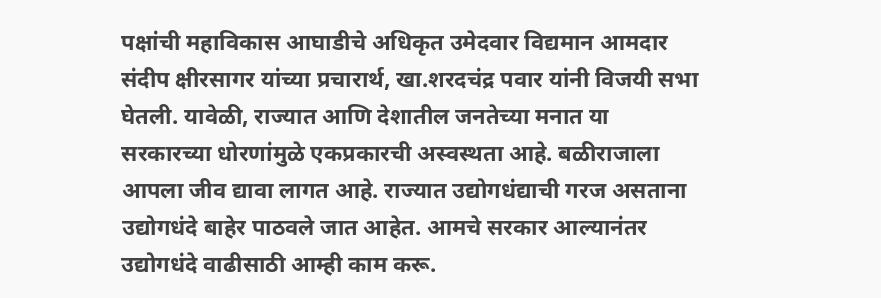पक्षांची महाविकास आघाडीचे अधिकृत उमेदवार विद्यमान आमदार संदीप क्षीरसागर यांच्या प्रचारार्थ, खा.शरदचंद्र पवार यांनी विजयी सभा घेतली. यावेळी, राज्यात आणि देशातील जनतेच्या मनात या सरकारच्या धोरणांमुळे एकप्रकारची अस्वस्थता आहे. बळीराजाला आपला जीव द्यावा लागत आहे. राज्यात उद्योगधंद्याची गरज असताना उद्योगधंदे बाहेर पाठवले जात आहेत. आमचे सरकार आल्यानंतर उद्योगधंदे वाढीसाठी आम्ही काम करू.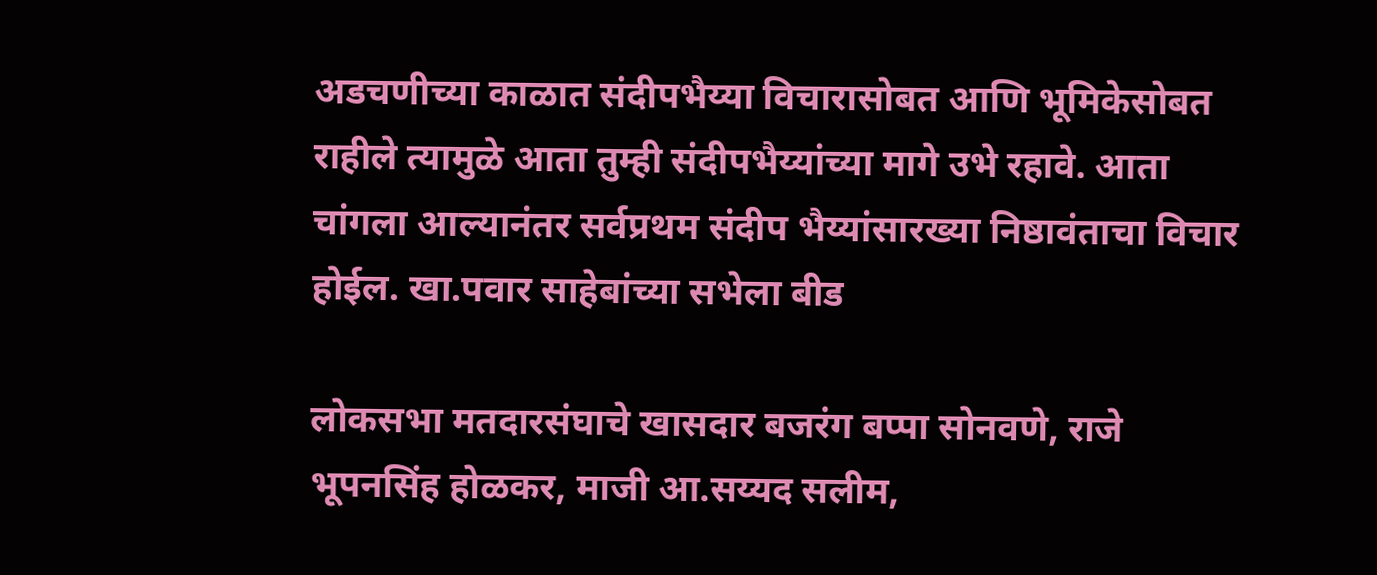अडचणीच्या काळात संदीपभैय्या विचारासोबत आणि भूमिकेसोबत राहीले त्यामुळे आता तुम्ही संदीपभैय्यांच्या मागे उभे रहावे. आता चांगला आल्यानंतर‌ सर्वप्रथम संदीप भैय्यांसारख्या निष्ठावंताचा विचार होईल. खा.पवार साहेबांच्या सभेला बीड

लोकसभा मतदारसंघाचे खासदार बजरंग बप्पा सोनवणे, राजे भूपनसिंह होळकर, माजी आ.सय्यद सलीम,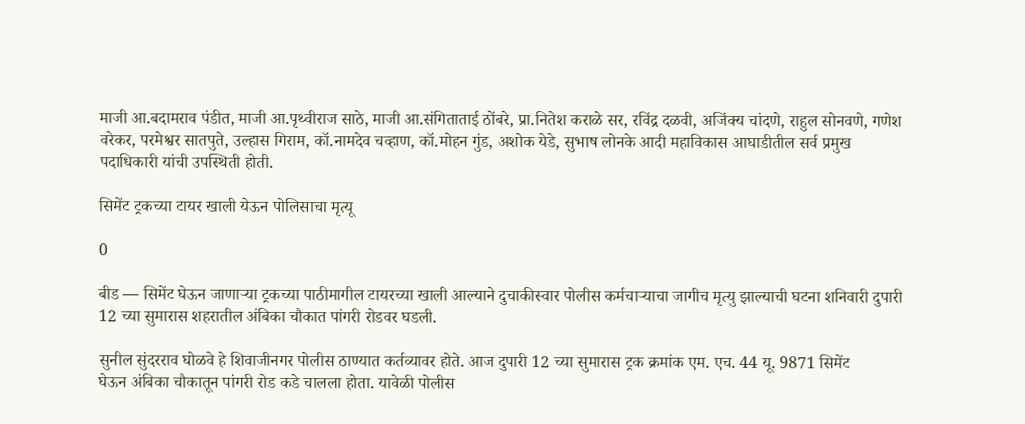माजी आ.बदामराव पंडीत, माजी आ.पृथ्वीराज साठे, माजी आ.संगिताताई ठोंबरे, प्रा.नितेश कराळे सर, रविंद्र दळवी, अजिंक्य चांदणे, राहुल सोनवणे, गणेश वरेकर, परमेश्वर सातपुते, उल्हास गिराम, कॉ.नामदेव चव्हाण, कॉ.मोहन गुंड, अशोक येडे, सुभाष लोनके आदी महाविकास आघाडीतील सर्व प्रमुख पदाधिकारी यांची उपस्थिती होती.

सिमेंट ट्रकच्या टायर खाली येऊन पोलिसाचा मृत्यू

0

बीड — सिमेंट घेऊन जाणार्‍या ट्रकच्या पाठीमागील टायरच्या खाली आल्याने दुचाकीस्वार पोलीस कर्मचार्‍याचा जागीच मृत्यु झाल्याची घटना शनिवारी दुपारी 12 च्या सुमारास शहरातील अंबिका चौकात पांगरी रोडवर घडली.

सुनील सुंदरराव घोळवे हे शिवाजीनगर पोलीस ठाण्यात कर्तव्यावर होते. आज दुपारी 12 च्या सुमारास ट्रक क्रमांक एम. एच. 44 यू. 9871 सिमेंट
घेऊन अंबिका चौकातून पांगरी रोड कडे चालला होता. यावेळी पोलीस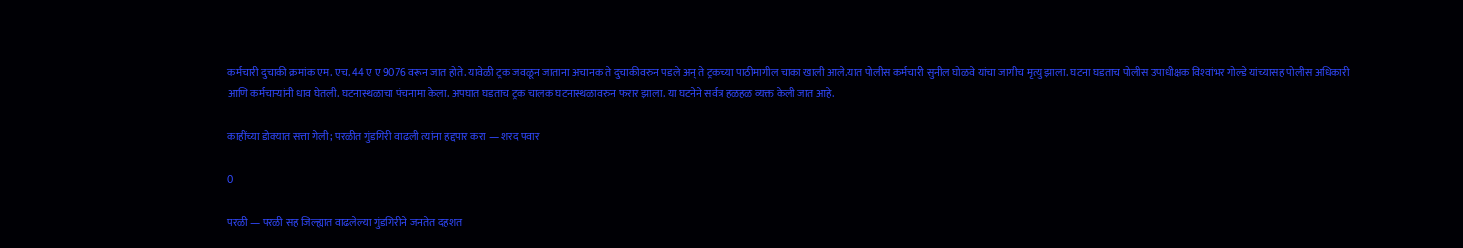कर्मचारी दुचाकी क्रमांक एम. एच. 44 ए ए 9076 वरून जात होते. यावेळी ट्रक जवळून जाताना अचानक ते दुचाकीवरुन पडले अन् ते ट्रकच्या पाठीमागील चाका खाली आले.यात पोलीस कर्मचारी सुनील घोळवे यांचा जागीच मृत्यु झाला. घटना घडताच पोलीस उपाधीक्षक विश्‍वांभर गोल्डे यांच्यासह पोलीस अधिकारी आणि कर्मचार्‍यांनी धाव घेतली. घटनास्थळाचा पंचनामा केला. अपघात घडताच ट्रक चालक घटनास्थळावरुन फरार झाला. या घटनेने सर्वत्र हळहळ व्यक्त केली जात आहे.

काहींच्या डोक्यात सत्ता गेली; परळीत गुंडगिरी वाढली त्यांना हद्दपार करा — शरद पवार

0

परळी — परळी सह जिल्ह्यात वाढलेल्या गुंडगिरीने जनतेत दहशत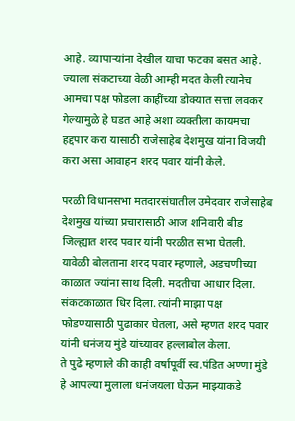आहे. व्यापाऱ्यांना देखील याचा फटका बसत आहे. ज्याला संकटाच्या वेळी आम्ही मदत केली त्यानेच आमचा पक्ष फोडला काहींच्या डोक्यात सत्ता लवकर गेल्यामुळे हे घडत आहे अशा व्यक्तीला कायमचा हद्दपार करा यासाठी राजेसाहेब देशमुख यांना विजयी करा असा आवाहन शरद पवार यांनी केले.

परळी विधानसभा मतदारसंघातील उमेदवार राजेसाहेब देशमुख यांच्या प्रचारासाठी आज शनिवारी बीड जिल्ह्यात शरद पवार यांनी परळीत सभा घेतली.
यावेळी बोलताना शरद पवार म्हणाले, अडचणीच्या काळात ज्यांना साथ दिली. मदतीचा आधार दिला. संकटकाळात धिर दिला. त्यांनी माझा पक्ष फोडण्यासाठी पुढाकार घेतला, असे म्हणत शरद पवार यांनी धनंजय मुंडे यांच्यावर हल्लाबोल केला.
ते पुढे म्हणाले की काही वर्षापूर्वी स्व.पंडित अण्णा मुंडे हे आपल्या मुलाला धनंजयला घेऊन माझ्याकडे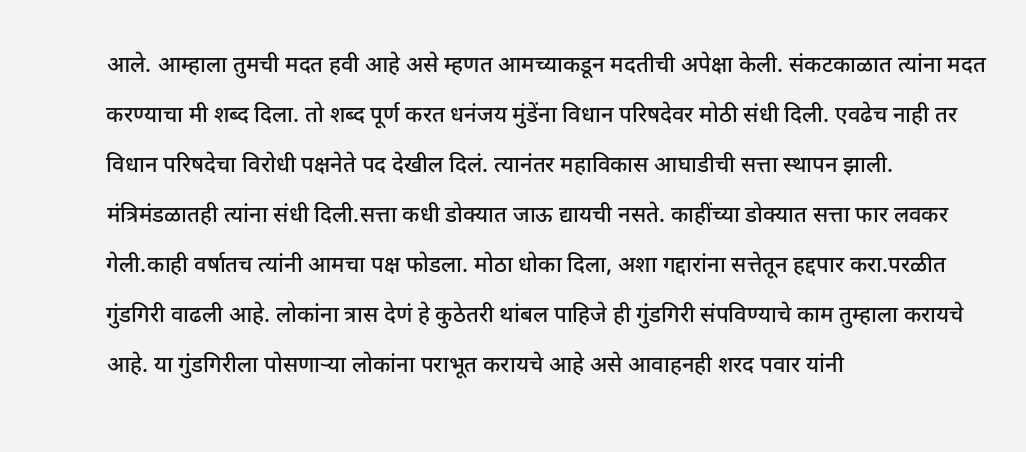आले. आम्हाला तुमची मदत हवी आहे असे म्हणत आमच्याकडून मदतीची अपेक्षा केली. संकटकाळात त्यांना मदत करण्याचा मी शब्द दिला. तो शब्द पूर्ण करत धनंजय मुंडेंना विधान परिषदेवर मोठी संधी दिली. एवढेच नाही तर विधान परिषदेचा विरोधी पक्षनेते पद देखील दिलं. त्यानंतर महाविकास आघाडीची सत्ता स्थापन झाली. मंत्रिमंडळातही त्यांना संधी दिली.सत्ता कधी डोक्यात जाऊ द्यायची नसते. काहींच्या डोक्यात सत्ता फार लवकर गेली.काही वर्षातच त्यांनी आमचा पक्ष फोडला. मोठा धोका दिला, अशा गद्दारांना सत्तेतून हद्दपार करा.परळीत गुंडगिरी वाढली आहे. लोकांना त्रास देणं हे कुठेतरी थांबल पाहिजे ही गुंडगिरी संपविण्याचे काम तुम्हाला करायचे आहे. या गुंडगिरीला पोसणाऱ्या लोकांना पराभूत करायचे आहे असे आवाहनही शरद पवार यांनी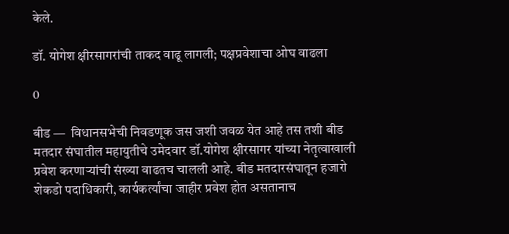केले.

डॉ. योगेश क्षीरसागरांची ताकद वाढू लागली; पक्षप्रवेशाचा ओघ वाढला

0

बीड —  विधानसभेची निवडणूक जस जशी जवळ येत आहे तस तशी बीड मतदार संघातील महायुतीचे उमेदवार डॉ.योगेश क्षीरसागर यांच्या नेतृत्वाखाली प्रवेश करणाऱ्यांची संख्या वाढतच चालली आहे. बीड मतदारसंघातून हजारो शेकडो पदाधिकारी, कार्यकर्त्यांचा जाहीर प्रवेश होत असतानाच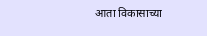आता विकासाच्या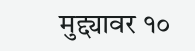मुद्द्यावर १०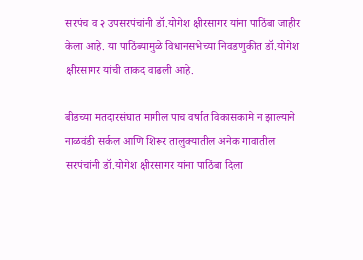सरपंच व २ उपसरपंचांनी डॉ.योगेश क्षीरसागर यांना पाठिंबा जाहीर केला आहे. या पाठिंब्यामुळे विधानसभेच्या निवडणुकीत डॉ.योगेश क्षीरसागर यांची ताकद वाढली आहे.

बीडच्या मतदारसंघात मागील पाच वर्षात विकासकामे न झाल्याने नाळवंडी सर्कल आणि शिरूर तालुक्यातील अनेक गावातील सरपंचांनी डॉ.योगेश क्षीरसागर यांना पाठिंबा दिला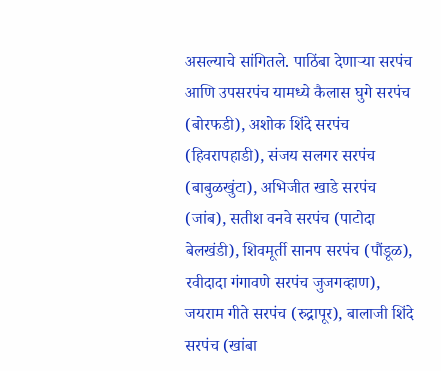असल्याचे सांगितले. पाठिंबा देणाऱ्या सरपंच आणि उपसरपंच यामध्ये कैलास घुगे सरपंच (बोरफडी), अशोक शिंदे सरपंच (हिवरापहाडी), संजय सलगर सरपंच (बाबुळखुंटा), अभिजीत खाडे सरपंच (जांब), सतीश वनवे सरपंच (पाटोदा बेलखंडी), शिवमूर्ती सानप सरपंच (पौंडूळ), रवीदादा गंगावणे सरपंच जुजगव्हाण), जयराम गीते सरपंच (रुद्रापूर), बालाजी शिंदे सरपंच (खांबा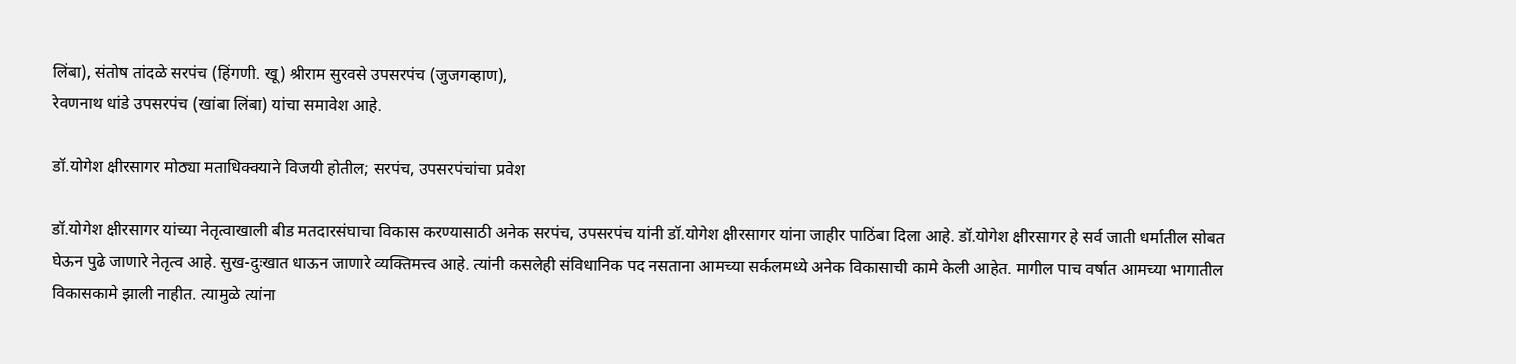लिंबा), संतोष तांदळे सरपंच (हिंगणी. खू) श्रीराम सुरवसे उपसरपंच (जुजगव्हाण),
रेवणनाथ धांडे उपसरपंच (खांबा लिंबा) यांचा समावेश आहे.

डॉ.योगेश क्षीरसागर मोठ्या मताधिक्क्याने विजयी होतील; सरपंच, उपसरपंचांचा प्रवेश

डॉ.योगेश क्षीरसागर यांच्या नेतृत्वाखाली बीड मतदारसंघाचा विकास करण्यासाठी अनेक सरपंच, उपसरपंच यांनी डॉ.योगेश क्षीरसागर यांना जाहीर पाठिंबा दिला आहे. डॉ.योगेश क्षीरसागर हे सर्व जाती धर्मातील सोबत घेऊन पुढे जाणारे नेतृत्व आहे. सुख-दुःखात धाऊन जाणारे व्यक्तिमत्त्व आहे. त्यांनी कसलेही संविधानिक पद नसताना आमच्या सर्कलमध्ये अनेक विकासाची कामे केली आहेत. मागील पाच वर्षात आमच्या भागातील विकासकामे झाली नाहीत. त्यामुळे त्यांना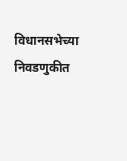विधानसभेच्या निवडणुकीत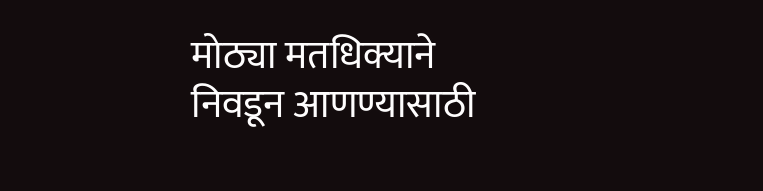मोठ्या मतधिक्याने निवडून आणण्यासाठी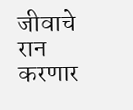जीवाचे रान करणार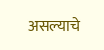असल्याचे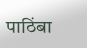पाठिंबा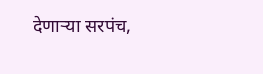देणाऱ्या सरपंच,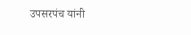उपसरपंच यांनी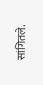सांगितले.